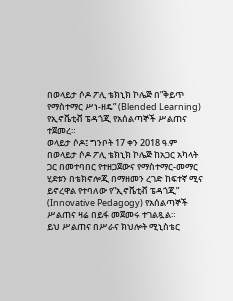በወላይታ ሶዶ ፖሊ ቴክኒክ ኮሌጅ በ”ቅይጥ የማስተማር ሥነ-ዘዴ” (Blended Learning) የኢኖቬቲቭ ፔዳጎጂ የአሰልጣኞች ሥልጠና ተጀመረ።
ወላይታ ሶዶ፤ ግንቦት 17 ቀን 2018 ዓ.ም
በወላይታ ሶዶ ፖሊ ቴክኒክ ኮሌጅ ከአጋር አካላት ጋር በመተባበር የተዘጋጀውና የማስተማር-መማር ሂደቱን በቴክኖሎጂ በማዘመን ረገድ ከፍተኛ ሚና ይኖረዋል የተባለው የ”ኢኖቬቲቭ ፔዳጎጂ” (Innovative Pedagogy) የአሰልጣኞች ሥልጠና ዛሬ በይፋ መጀመሩ ተገልጿል።
ይህ ሥልጠና በሥራና ክህሎት ሚኒስቴር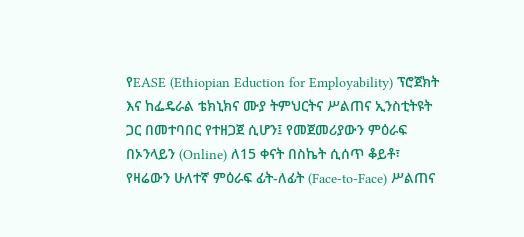የEASE (Ethiopian Eduction for Employability) ፕሮጀክት እና ከፌዴራል ቴክኒክና ሙያ ትምህርትና ሥልጠና ኢንስቲትዩት ጋር በመተባበር የተዘጋጀ ሲሆን፤ የመጀመሪያውን ምዕራፍ በኦንላይን (Online) ለ15 ቀናት በስኬት ሲሰጥ ቆይቶ፣ የዛሬውን ሁለተኛ ምዕራፍ ፊት-ለፊት (Face-to-Face) ሥልጠና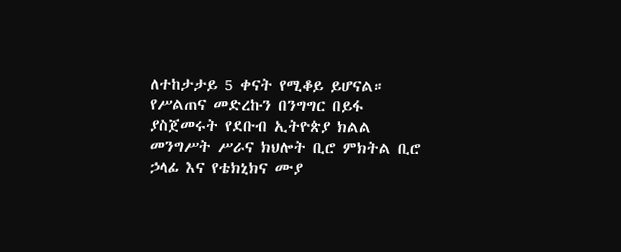ለተከታታይ 5 ቀናት የሚቆይ ይሆናል።
የሥልጠና መድረኩን በንግግር በይፋ ያስጀመሩት የደቡብ ኢትዮጵያ ክልል መንግሥት ሥራና ክህሎት ቢሮ ምክትል ቢሮ ኃላፊ እና የቴክኒክና ሙያ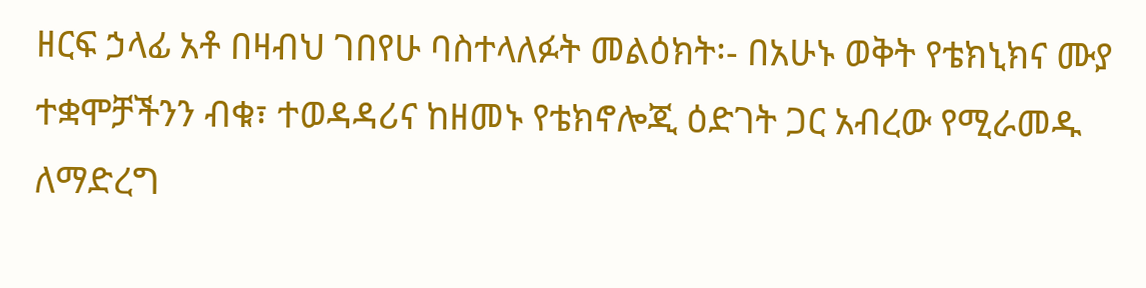ዘርፍ ኃላፊ አቶ በዛብህ ገበየሁ ባስተላለፉት መልዕክት፡- በአሁኑ ወቅት የቴክኒክና ሙያ ተቋሞቻችንን ብቁ፣ ተወዳዳሪና ከዘመኑ የቴክኖሎጂ ዕድገት ጋር አብረው የሚራመዱ ለማድረግ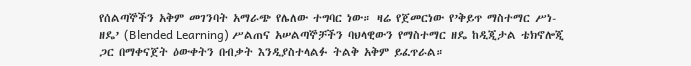የሰልጣኞችን አቅም መገንባት አማራጭ የሌለው ተግባር ነው። ዛሬ የጀመርነው የ’ቅይጥ ማስተማር ሥነ-ዘዴ’ (Blended Learning) ሥልጠና አሠልጣኞቻችን ባህላዊውን የማስተማር ዘዴ ከዲጂታል ቴክኖሎጂ ጋር በማቀናጀት ዕውቀትን በብቃት እንዲያስተላልፉ ትልቅ አቅም ይፈጥራል።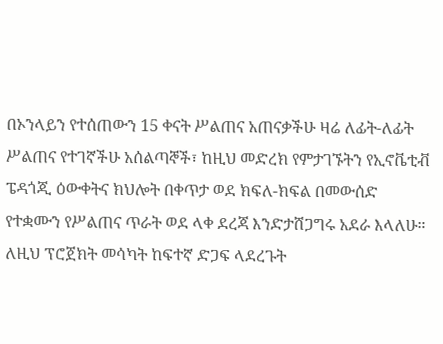በኦንላይን የተሰጠውን 15 ቀናት ሥልጠና አጠናቃችሁ ዛሬ ለፊት-ለፊት ሥልጠና የተገኛችሁ አሰልጣኞች፣ ከዚህ መድረክ የምታገኙትን የኢኖቬቲቭ ፔዳጎጂ ዕውቀትና ክህሎት በቀጥታ ወደ ክፍለ-ክፍል በመውሰድ የተቋሙን የሥልጠና ጥራት ወደ ላቀ ደረጃ እንድታሸጋግሩ አደራ እላለሁ። ለዚህ ፕሮጀክት መሳካት ከፍተኛ ድጋፍ ላደረጉት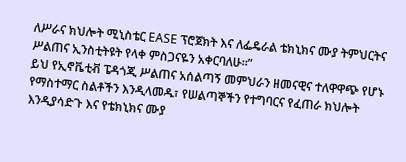ለሥራና ክህሎት ሚኒስቴር EASE ፕሮጀክት እና ለፌዴራል ቴክኒክና ሙያ ትምህርትና ሥልጠና ኢንስቲትዩት የላቀ ምስጋናዬን አቀርባለሁ።”
ይህ የኢኖቬቲቭ ፔዳጎጂ ሥልጠና አሰልጣኝ መምህራን ዘመናዊና ተለዋዋጭ የሆኑ የማስተማር ስልቶችን እንዲላመዱ፣ የሠልጣኞችን የተግባርና የፈጠራ ክህሎት እንዲያሳድጉ እና የቴክኒክና ሙያ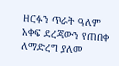ዘርፉን ጥራት ዓለም አቀፍ ደረጃውን የጠበቀ ለማድረግ ያለመ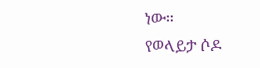ነው።
የወላይታ ሶዶ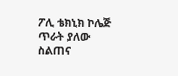ፖሊ ቴክኒክ ኮሌጅ
ጥራት ያለው ስልጠና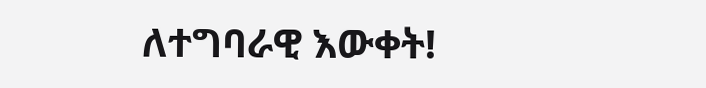ለተግባራዊ እውቀት!